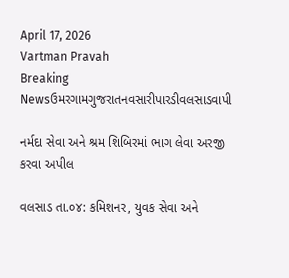April 17, 2026
Vartman Pravah
Breaking Newsઉમરગામગુજરાતનવસારીપારડીવલસાડવાપી

નર્મદા સેવા અને શ્રમ શિબિરમાં ભાગ લેવા અરજી કરવા અપીલ

વલસાડ તા.૦૪: કમિશનર, યુવક સેવા અને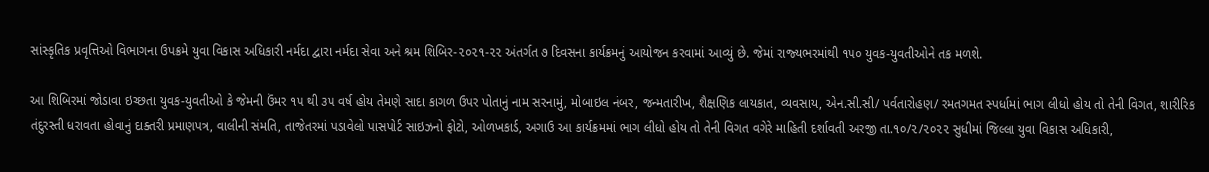સાંસ્‍કૃતિક પ્રવૃત્તિઓ વિભાગના ઉપક્રમે યુવા વિકાસ અધિકારી નર્મદા દ્વારા નર્મદા સેવા અને શ્રમ શિબિર-૨૦૨૧-૨૨ અંતર્ગત ૭ દિવસના કાર્યક્રમનું આયોજન કરવામાં આવ્‍યું છે. જેમાં રાજ્‍યભરમાંથી ૧૫૦ યુવક-યુવતીઓને તક મળશે.

આ શિબિરમાં જોડાવા ઇચ્‍છતા યુવક-યુવતીઓ કે જેમની ઉંમર ૧૫ થી ૩૫ વર્ષ હોય તેમણે સાદા કાગળ ઉપર પોતાનું નામ સરનામું, મોબાઇલ નંબર, જન્‍મતારીખ, શૈક્ષણિક લાયકાત, વ્‍યવસાય, એન.સી.સી/ પર્વતારોહણ/ રમતગમત સ્‍પર્ધામાં ભાગ લીધો હોય તો તેની વિગત, શારીરિક તંદુરસ્‍તી ધરાવતા હોવાનું દાક્‍તરી પ્રમાણપત્ર, વાલીની સંમતિ, તાજેતરમાં પડાવેલો પાસપોર્ટ સાઇઝનો ફોટો, ઓળખકાર્ડ, અગાઉ આ કાર્યક્રમમાં ભાગ લીધો હોય તો તેની વિગત વગેરે માહિતી દર્શાવતી અરજી તા.૧૦/૨/૨૦૨૨ સુધીમાં જિલ્લા યુવા વિકાસ અધિકારી,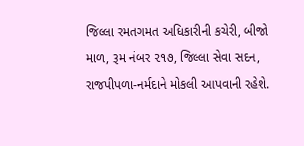જિલ્લા રમતગમત અધિકારીની કચેરી, બીજો માળ, રૂમ નંબર ૨૧૭, જિલ્લા સેવા સદન, રાજપીપળા-નર્મદાને મોકલી આપવાની રહેશે.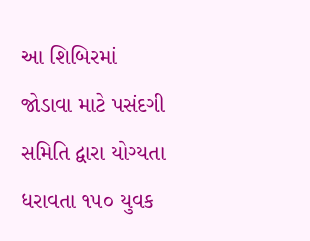આ શિબિરમાં જોડાવા માટે પસંદગી સમિતિ દ્વારા યોગ્‍યતા ધરાવતા ૧૫૦ યુવક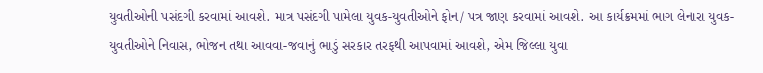યુવતીઓની પસંદગી કરવામાં આવશે. માત્ર પસંદગી પામેલા યુવક-યુવતીઓને ફોન/ પત્ર જાણ કરવામાં આવશે. આ કાર્યક્રમમાં ભાગ લેનારા યુવક-યુવતીઓને નિવાસ, ભોજન તથા આવવા-જવાનું ભાડું સરકાર તરફથી આપવામાં આવશે, એમ જિલ્લા યુવા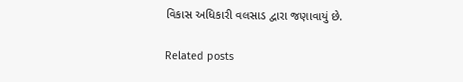વિકાસ અધિકારી વલસાડ દ્વારા જણાવાયું છે.

Related posts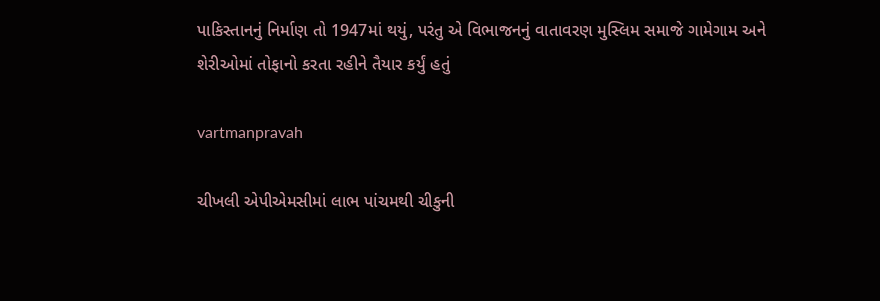પાકિસ્‍તાનનું નિર્માણ તો 1947માં થયું, પરંતુ એ વિભાજનનું વાતાવરણ મુસ્‍લિમ સમાજે ગામેગામ અને શેરીઓમાં તોફાનો કરતા રહીને તૈયાર કર્યું હતું

vartmanpravah

ચીખલી એપીએમસીમાં લાભ પાંચમથી ચીકુની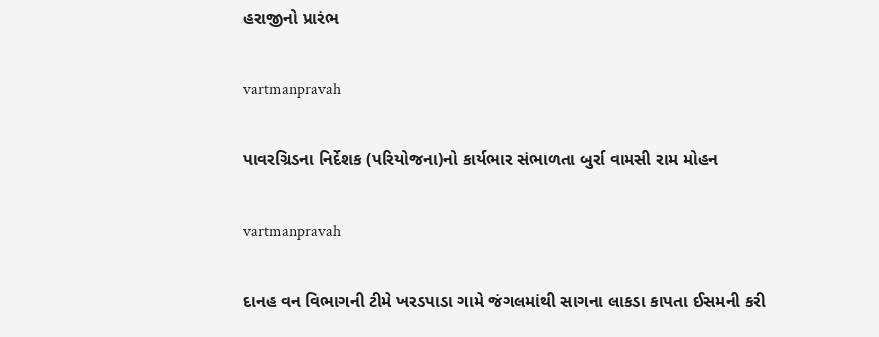હરાજીનો પ્રારંભ

vartmanpravah

પાવરગ્રિડના નિર્દેશક (પરિયોજના)નો કાર્યભાર સંભાળતા બુર્રા વામસી રામ મોહન

vartmanpravah

દાનહ વન વિભાગની ટીમે ખરડપાડા ગામે જંગલમાંથી સાગના લાકડા કાપતા ઈસમની કરી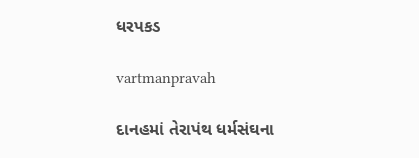ધરપકડ

vartmanpravah

દાનહમાં તેરાપંથ ધર્મસંઘના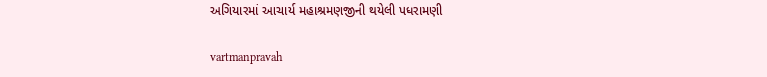અગિયારમાં આચાર્ય મહાશ્રમણજીની થયેલી પધરામણી

vartmanpravah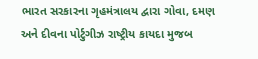ભારત સરકારના ગૃહમંત્રાલય દ્વારા ગોવા, દમણ અને દીવના પોર્ટુગીઝ રાષ્‍ટ્રીય કાયદા મુજબ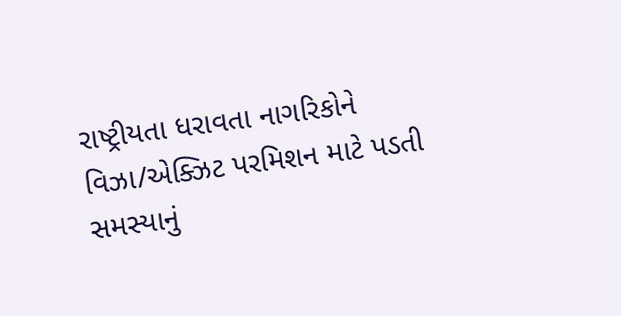રાષ્‍ટ્રીયતા ધરાવતા નાગરિકોને વિઝા/એક્‍ઝિટ પરમિશન માટે પડતી સમસ્‍યાનું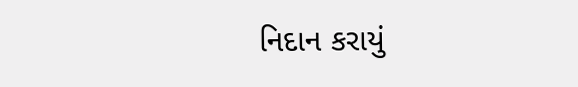નિદાન કરાયું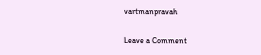vartmanpravah

Leave a Comment